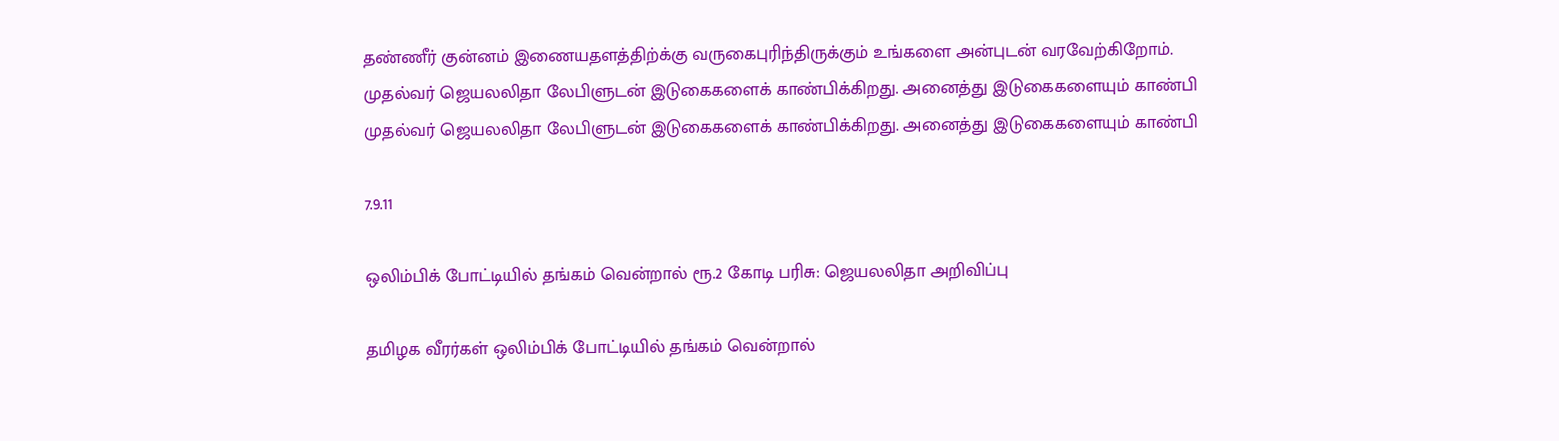தண்ணீர் குன்னம் இணையதளத்திற்க்கு வருகைபுரிந்திருக்கும் உங்களை அன்புடன் வரவேற்கிறோம்.
முதல்வர் ஜெயலலிதா லேபிளுடன் இடுகைகளைக் காண்பிக்கிறது. அனைத்து இடுகைகளையும் காண்பி
முதல்வர் ஜெயலலிதா லேபிளுடன் இடுகைகளைக் காண்பிக்கிறது. அனைத்து இடுகைகளையும் காண்பி

7.9.11

ஒலிம்பிக் போட்டியில் தங்கம் வென்றால் ரூ.2 கோடி பரிசு: ஜெயலலிதா அறிவிப்பு

தமிழக வீரர்கள் ஒலிம்பிக் போட்டியில் தங்கம் வென்றால்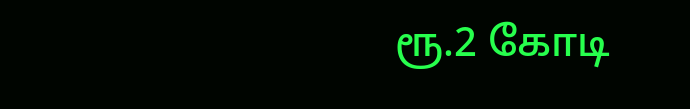ரூ.2 கோடி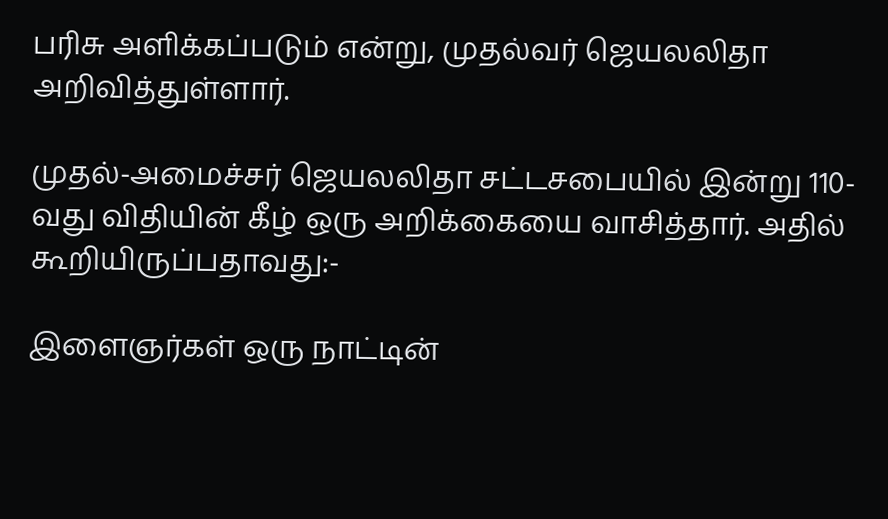பரிசு அளிக்கப்படும் என்று, முதல்வர் ஜெயலலிதா அறிவித்துள்ளார்.

முதல்-அமைச்சர் ஜெயலலிதா சட்டசபையில் இன்று 110-வது விதியின் கீழ் ஒரு அறிக்கையை வாசித்தார். அதில் கூறியிருப்பதாவது:-

இளைஞர்கள் ஒரு நாட்டின்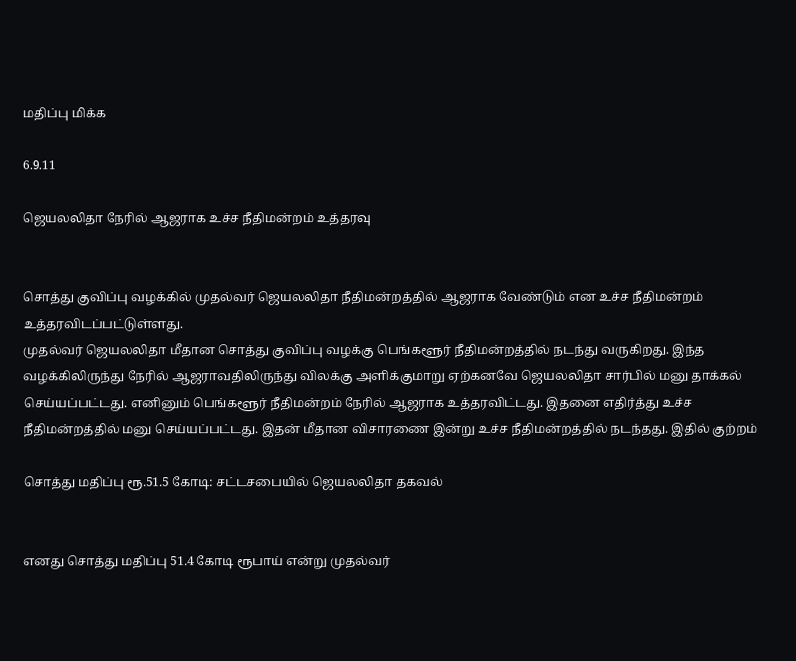மதிப்பு மிக்க

6.9.11

ஜெயலலிதா நேரில் ஆஜராக உச்ச நீதிமன்றம் உத்தரவு


சொத்து குவிப்பு வழக்கில் முதல்வர் ஜெயலலிதா நீதிமன்றத்தில் ஆஜராக வேண்டும் என உச்ச நீதிமன்றம் உத்தரவிடப்பட்டுள்ளது.
முதல்வர் ஜெயலலிதா மீதான சொத்து குவிப்பு வழக்கு பெங்களூர் நீதிமன்றத்தில் நடந்து வருகிறது. இந்த வழக்கிலிருந்து நேரில் ஆஜராவதிலிருந்து விலக்கு அளிக்குமாறு ஏற்கனவே ஜெயலலிதா சார்பில் மனு தாக்கல் செய்யப்பட்டது. எனினும் பெங்களூர் நீதிமன்றம் நேரில் ஆஜராக உத்தரவிட்டது. இதனை எதிர்த்து உச்ச நீதிமன்றத்தில் மனு செய்யப்பட்டது. இதன் மீதான விசாரணை இன்று உச்ச நீதிமன்றத்தில் நடந்தது. இதில் குற்றம்

சொத்து மதிப்பு ரூ.51.5 கோடி: சட்டசபையில் ஜெயலலிதா தகவல்


எனது சொத்து மதிப்பு 51.4 கோடி ரூபாய் என்று முதல்வர்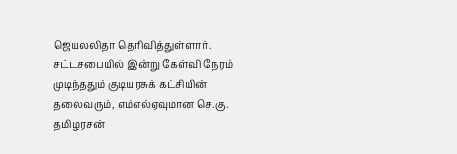ஜெயலலிதா தெரிவித்துள்ளார்.
சட்டசபையில் இன்று கேள்வி நேரம் முடிந்ததும் குடியரசுக் கட்சியின் தலைவரும், எம்எல்ஏவுமான செ.கு. தமிழரசன்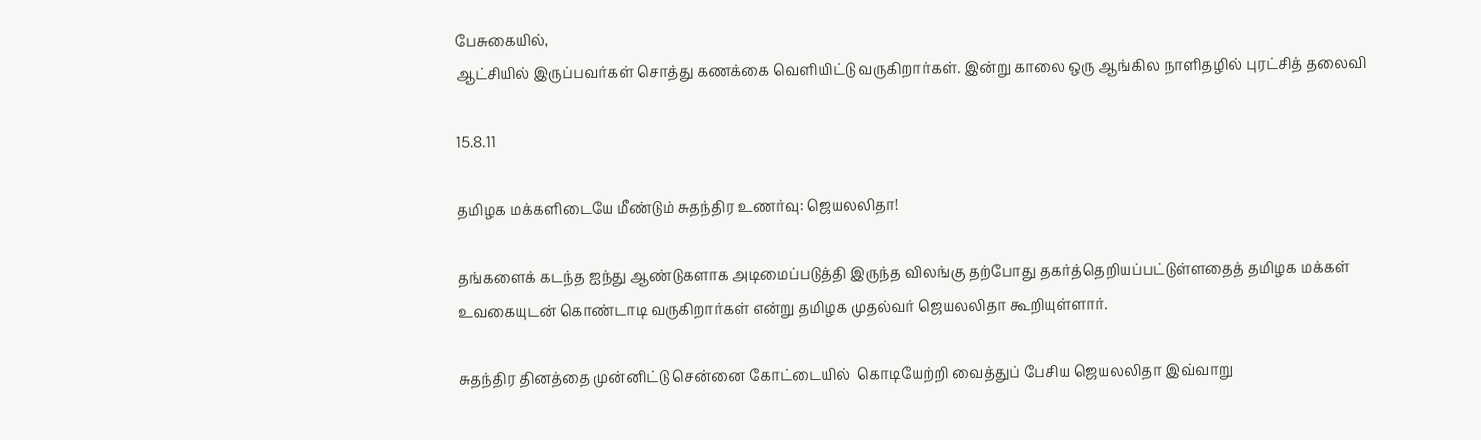பேசுகையில்,
ஆட்சியில் இருப்பவர்கள் சொத்து கணக்கை வெளியிட்டு வருகிறார்கள். இன்று காலை ஒரு ஆங்கில நாளிதழில் புரட்சித் தலைவி

15.8.11

தமிழக மக்களிடையே மீண்டும் சுதந்திர உணர்வு: ஜெயலலிதா!

தங்களைக் கடந்த ஐந்து ஆண்டுகளாக அடிமைப்படுத்தி இருந்த விலங்கு தற்போது தகர்த்தெறியப்பட்டுள்ளதைத் தமிழக மக்கள் உவகையுடன் கொண்டாடி வருகிறார்கள் என்று தமிழக முதல்வர் ஜெயலலிதா கூறியுள்ளார்.

சுதந்திர தினத்தை முன்னிட்டு சென்னை கோட்டையில்  கொடியேற்றி வைத்துப் பேசிய ஜெயலலிதா இவ்வாறு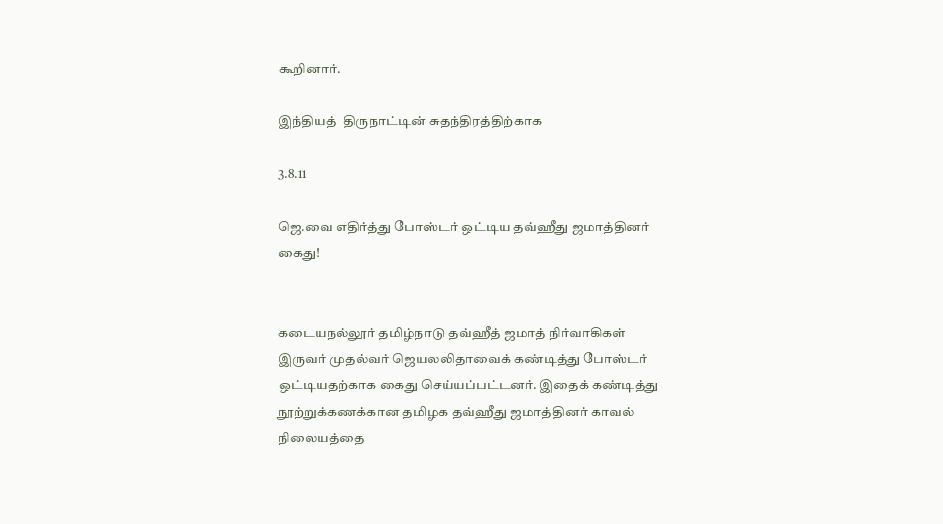கூறினார்.

இந்தியத்  திருநாட்டின் சுதந்திரத்திற்காக

3.8.11

ஜெ.வை எதிர்த்து போஸ்டர் ஒட்டிய தவ்ஹீது ஜமாத்தினர் கைது!


கடையநல்லூர் தமிழ்நாடு தவ்ஹீத் ஜமாத் நிர்வாகிகள் இருவர் முதல்வர் ஜெயலலிதாவைக் கண்டித்து போஸ்டர் ஒட்டியதற்காக கைது செய்யப்பட்டனர். இதைக் கண்டித்து நூற்றுக்கணக்கான தமிழக தவ்ஹீது ஜமாத்தினர் காவல் நிலையத்தை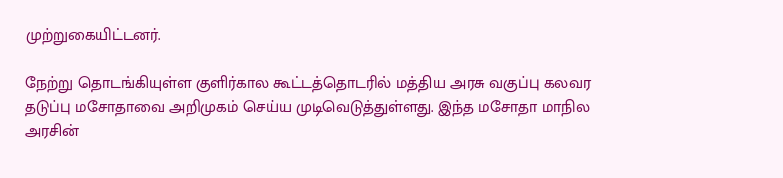முற்றுகையிட்டனர்.

நேற்று தொடங்கியுள்ள குளிர்கால கூட்டத்தொடரில் மத்திய அரசு வகுப்பு கலவர தடுப்பு மசோதாவை அறிமுகம் செய்ய முடிவெடுத்துள்ளது. இந்த மசோதா மாநில அரசின்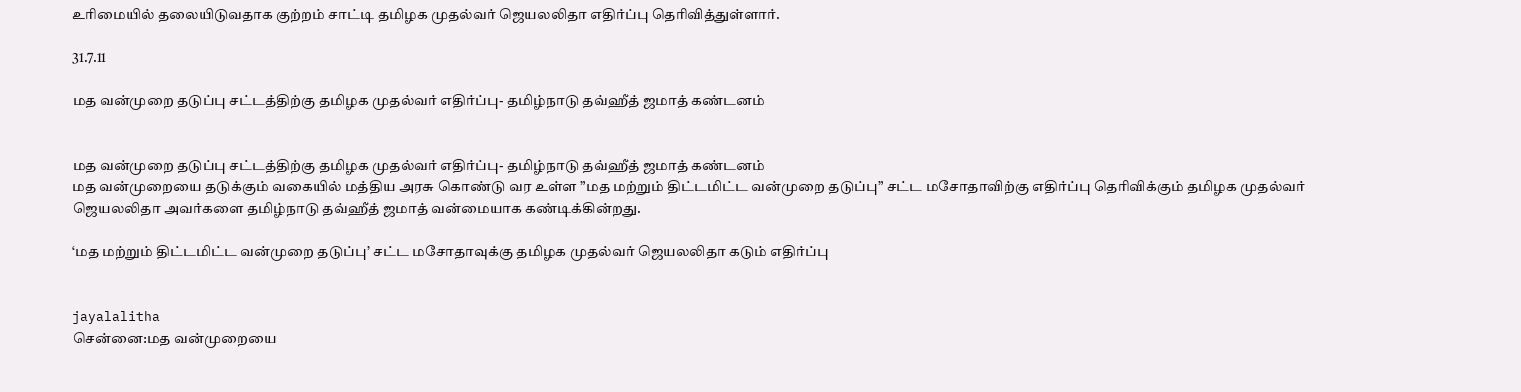உரிமையில் தலையிடுவதாக குற்றம் சாட்டி தமிழக முதல்வர் ஜெயலலிதா எதிர்ப்பு தெரிவித்துள்ளார்.

31.7.11

மத வன்முறை தடுப்பு சட்டத்திற்கு தமிழக முதல்வர் எதிர்ப்பு- தமிழ்நாடு தவ்ஹீத் ஜமாத் கண்டனம்


மத வன்முறை தடுப்பு சட்டத்திற்கு தமிழக முதல்வர் எதிர்ப்பு- தமிழ்நாடு தவ்ஹீத் ஜமாத் கண்டனம்
மத வன்முறையை தடுக்கும் வகையில் மத்திய அரசு கொண்டு வர உள்ள ”மத மற்றும் திட்டமிட்ட வன்முறை தடுப்பு” சட்ட மசோதாவிற்கு எதிர்ப்பு தெரிவிக்கும் தமிழக முதல்வர் ஜெயலலிதா அவர்களை தமிழ்நாடு தவ்ஹீத் ஜமாத் வன்மையாக கண்டிக்கின்றது.

‘மத மற்றும் திட்டமிட்ட வன்முறை தடுப்பு’ சட்ட மசோதாவுக்கு தமிழக முதல்வர் ஜெயலலிதா கடும் எதிர்ப்பு


jayalalitha
சென்னை:மத வன்முறையை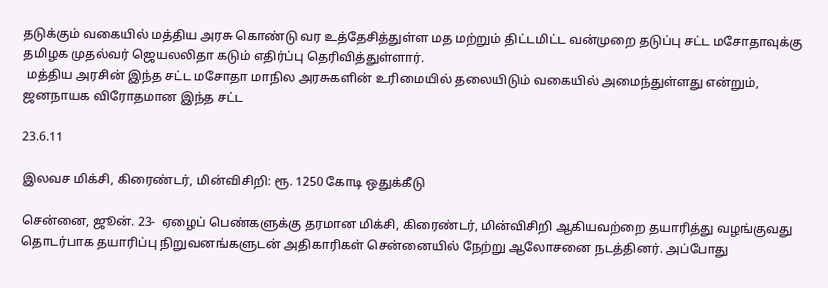தடுக்கும் வகையில் மத்திய அரசு கொண்டு வர உத்தேசித்துள்ள மத மற்றும் திட்டமிட்ட வன்முறை தடுப்பு சட்ட மசோதாவுக்கு தமிழக முதல்வர் ஜெயலலிதா கடும் எதிர்ப்பு தெரிவித்துள்ளார்.
 மத்திய அரசின் இந்த சட்ட மசோதா மாநில அரசுகளின் உரிமையில் தலையிடும் வகையில் அமைந்துள்ளது என்றும், ஜனநாயக விரோதமான இந்த சட்ட

23.6.11

இலவச மிக்சி, கிரைண்டர், மின்விசிறி: ரூ. 1250 கோடி ஒதுக்கீடு

சென்னை, ஜூன். 23-  ஏழைப் பெண்களுக்கு தரமான மிக்சி, கிரைண்டர், மின்விசிறி ஆகியவற்றை தயாரித்து வழங்குவது தொடர்பாக தயாரிப்பு நிறுவனங்களுடன் அதிகாரிகள் சென்னையில் நேற்று ஆலோசனை நடத்தினர். அப்போது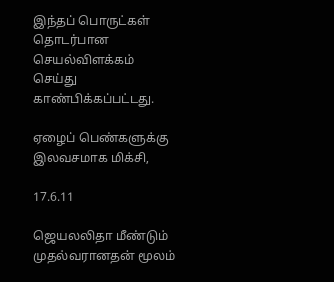இந்தப் பொருட்கள் தொடர்பான செயல்விளக்கம் செய்து காண்பிக்கப்பட்டது.

ஏழைப் பெண்களுக்கு இலவசமாக மிக்சி,

17.6.11

ஜெயலலிதா மீண்டும் முதல்வரானதன் மூலம்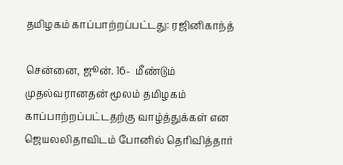தமிழகம் காப்பாற்றப்பட்டது: ரஜினிகாந்த்

சென்னை, ஜூன். 16-  மீண்டும் முதல்வரானதன் மூலம் தமிழகம் காப்பாற்றப்பட்டதற்கு வாழ்த்துக்கள் என ஜெயலலிதாவிடம் போனில் தெரிவித்தார்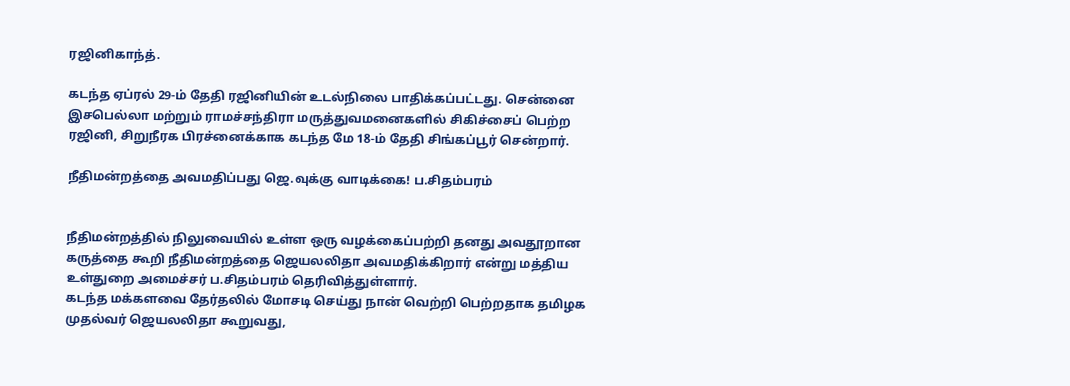ரஜினிகாந்த்.

கடந்த ஏப்ரல் 29-ம் தேதி ரஜினியின் உடல்நிலை பாதிக்கப்பட்டது. சென்னை இசபெல்லா மற்றும் ராமச்சந்திரா மருத்துவமனைகளில் சிகிச்சைப் பெற்ற ரஜினி, சிறுநீரக பிரச்னைக்காக கடந்த மே 18-ம் தேதி சிங்கப்பூர் சென்றார்.

நீதிமன்றத்தை அவமதிப்பது ஜெ.வுக்கு வாடிக்கை! ப.சிதம்பரம்


நீதிமன்றத்தில் நிலுவையில் உள்ள ஒரு வழக்கைப்பற்றி தனது அவதூறான கருத்தை கூறி நீதிமன்றத்தை ஜெயலலிதா அவமதிக்கிறார் என்று மத்திய உள்துறை அமைச்சர் ப.சிதம்பரம் தெரிவித்துள்ளார்.
கடந்த மக்களவை தேர்தலில் மோசடி செய்து நான் வெற்றி பெற்றதாக தமிழக முதல்வர் ஜெயலலிதா கூறுவது,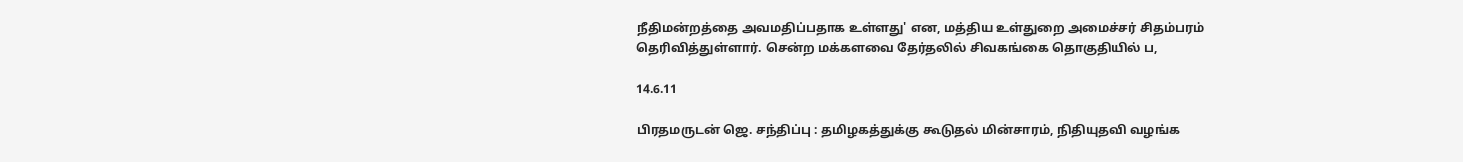நீதிமன்றத்தை அவமதிப்பதாக உள்ளது' என, மத்திய உள்துறை அமைச்சர் சிதம்பரம் தெரிவித்துள்ளார். சென்ற மக்களவை தேர்தலில் சிவகங்கை தொகுதியில் ப,

14.6.11

பிரதமருடன் ஜெ. சந்திப்பு : தமிழகத்துக்கு கூடுதல் மின்சாரம், நிதியுதவி வழங்க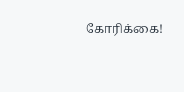கோரிக்கை!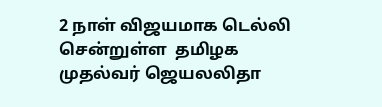2 நாள் விஜயமாக டெல்லி சென்றுள்ள  தமிழக முதல்வர் ஜெயலலிதா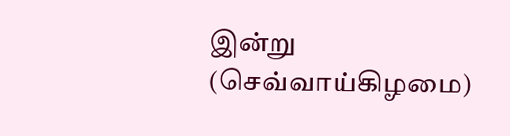இன்று (செவ்வாய்கிழமை)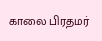காலை பிரதமர்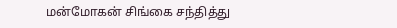மன்மோகன் சிங்கை சந்தித்து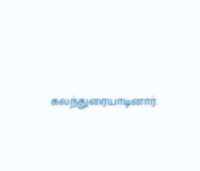கலந்துரையாடினார்.